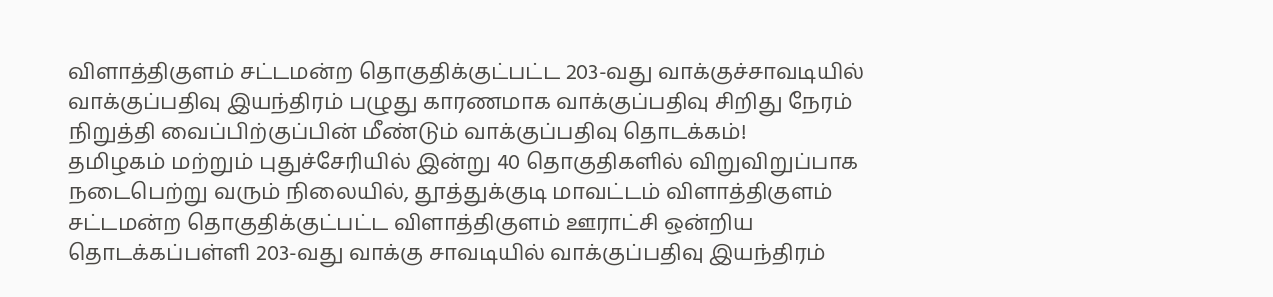விளாத்திகுளம் சட்டமன்ற தொகுதிக்குட்பட்ட 203-வது வாக்குச்சாவடியில் வாக்குப்பதிவு இயந்திரம் பழுது காரணமாக வாக்குப்பதிவு சிறிது நேரம் நிறுத்தி வைப்பிற்குப்பின் மீண்டும் வாக்குப்பதிவு தொடக்கம்!
தமிழகம் மற்றும் புதுச்சேரியில் இன்று 40 தொகுதிகளில் விறுவிறுப்பாக நடைபெற்று வரும் நிலையில், தூத்துக்குடி மாவட்டம் விளாத்திகுளம் சட்டமன்ற தொகுதிக்குட்பட்ட விளாத்திகுளம் ஊராட்சி ஒன்றிய தொடக்கப்பள்ளி 203-வது வாக்கு சாவடியில் வாக்குப்பதிவு இயந்திரம்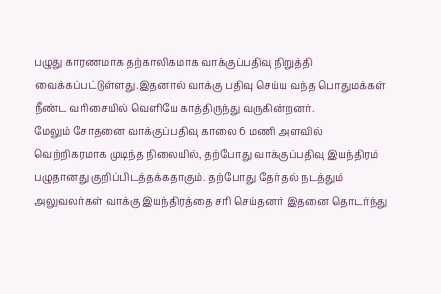பழுது காரணமாக தற்காலிகமாக வாக்குப்பதிவு நிறுத்தி வைக்கப்பட்டுள்ளது.இதனால் வாக்கு பதிவு செய்ய வந்த பொதுமக்கள் நீண்ட வரிசையில் வெளியே காத்திருந்து வருகின்றனர்.
மேலும் சோதனை வாக்குப்பதிவு காலை 6 மணி அளவில் வெற்றிகரமாக முடிந்த நிலையில், தற்போது வாக்குப்பதிவு இயந்திரம் பழுதானது குறிப்பிடத்தக்கதாகும். தற்போது தேர்தல் நடத்தும் அலுவலர்கள் வாக்கு இயந்திரத்தை சரி செய்தனர் இதனை தொடர்ந்து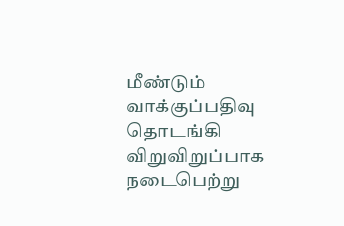மீண்டும் வாக்குப்பதிவு தொடங்கி விறுவிறுப்பாக நடைபெற்று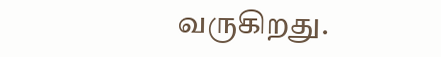வருகிறது.